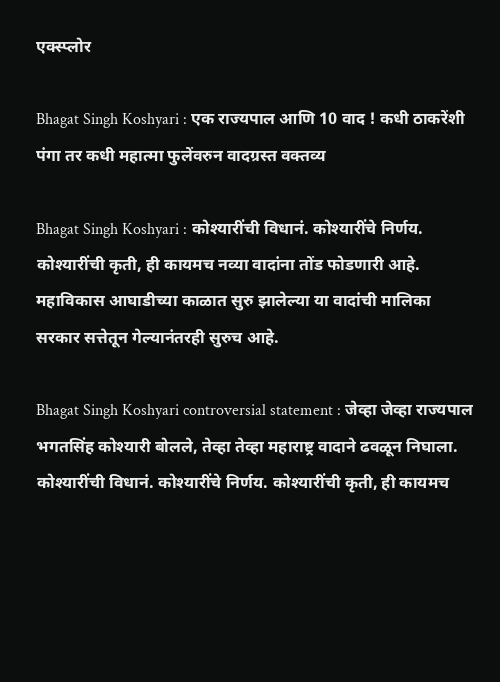एक्स्प्लोर

Bhagat Singh Koshyari : एक राज्यपाल आणि 10 वाद ! कधी ठाकरेंशी पंगा तर कधी महात्मा फुलेंवरुन वादग्रस्त वक्तव्य

Bhagat Singh Koshyari : कोश्यारींची विधानं. कोश्यारींचे निर्णय. कोश्यारींची कृती, ही कायमच नव्या वादांना तोंड फोडणारी आहे. महाविकास आघाडीच्या काळात सुरु झालेल्या या वादांची मालिका सरकार सत्तेतून गेल्यानंतरही सुरुच आहे.

Bhagat Singh Koshyari controversial statement : जेव्हा जेव्हा राज्यपाल भगतसिंह कोश्यारी बोलले, तेव्हा तेव्हा महाराष्ट्र वादाने ढवळून निघाला. कोश्यारींची विधानं. कोश्यारींचे निर्णय. कोश्यारींची कृती, ही कायमच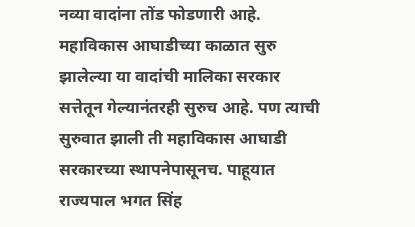नव्या वादांना तोंड फोडणारी आहे. महाविकास आघाडीच्या काळात सुरु झालेल्या या वादांची मालिका सरकार सत्तेतून गेल्यानंतरही सुरुच आहे. पण त्याची सुरुवात झाली ती महाविकास आघाडी सरकारच्या स्थापनेपासूनच. पाहूयात राज्यपाल भगत सिंह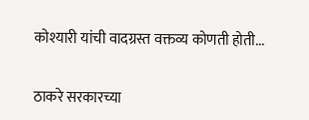कोश्यारी यांची वादग्रस्त वक्तव्य कोणती होती...

ठाकरे सरकारच्या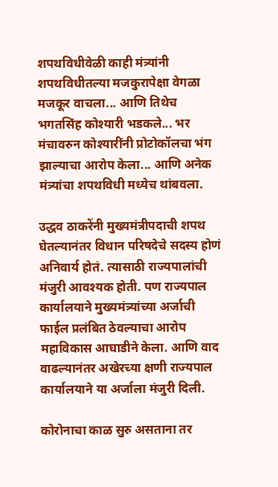शपथविधीवेळी काही मंत्र्यांनी शपथविधीतल्या मजकुरापेक्षा वेगळा मजकूर वाचला... आणि तिथेच भगतसिंह कोश्यारी भडकले... भर मंचावरुन कोश्यारींनी प्रोटोकॉलचा भंग झाल्याचा आरोप केला... आणि अनेक मंत्र्यांचा शपथविधी मध्येच थांबवला.

उद्धव ठाकरेंनी मुख्यमंत्रीपदाची शपथ घेतल्यानंतर विधान परिषदेचे सदस्य होणं अनिवार्य होतं. त्यासाठी राज्यपालांची मंजुरी आवश्यक होती. पण राज्यपाल कार्यालयाने मुख्यमंत्र्यांच्या अर्जाची फाईल प्रलंबित ठेवल्याचा आरोप महाविकास आघाडीने केला. आणि वाद वाढल्यानंतर अखेरच्या क्षणी राज्यपाल कार्यालयाने या अर्जाला मंजुरी दिली.

कोरोनाचा काळ सुरु असताना तर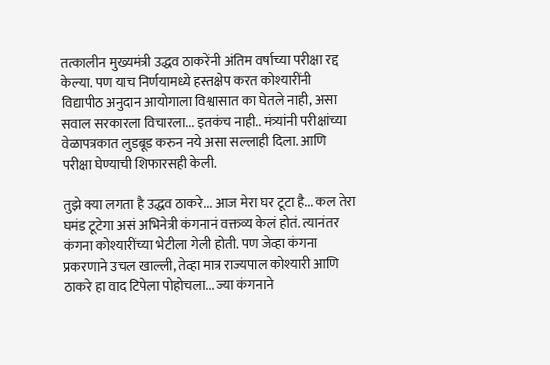तत्कालीन मुख्यमंत्री उद्धव ठाकरेंनी अंतिम वर्षाच्या परीक्षा रद्द केल्या. पण याच निर्णयामध्ये हस्तक्षेप करत कोश्यारींनी विद्यापीठ अनुदान आयोगाला विश्वासात का घेतले नाही, असा सवाल सरकारला विचारला... इतकंच नाही.. मंत्र्यांनी परीक्षांच्या वेळापत्रकात लुडबूड करुन नये असा सल्लाही दिला. आणि परीक्षा घेण्याची शिफारसही केली.

तुझे क्या लगता है उद्धव ठाकरे... आज मेरा घर टूटा है... कल तेरा घमंड टूटेगा असं अभिनेत्री कंगनानं वक्तव्य केलं होतं. त्यानंतर कंगना कोश्यारींच्या भेटीला गेली होती. पण जेव्हा कंगना प्रकरणाने उचल खाल्ली, तेव्हा मात्र राज्यपाल कोश्यारी आणि ठाकरे हा वाद टिपेला पोहोचला... ज्या कंगनाने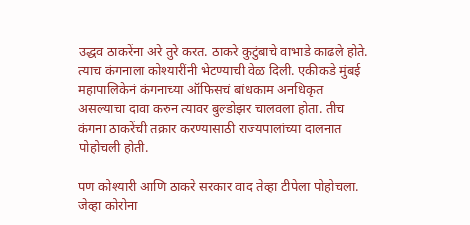उद्धव ठाकरेंना अरे तुरे करत. ठाकरे कुटुंबाचे वाभाडे काढले होते. त्याच कंगनाला कोश्यारींनी भेटण्याची वेळ दिली. एकीकडे मुंबई महापालिकेनं कंगनाच्या ऑफिसचं बांधकाम अनधिकृत असल्याचा दावा करुन त्यावर बुल्डोझर चालवला होता. तीच कंगना ठाकरेंची तक्रार करण्यासाठी राज्यपालांच्या दालनात पोहोचली होती.

पण कोश्यारी आणि ठाकरे सरकार वाद तेव्हा टीपेला पोहोचला. जेव्हा कोरोना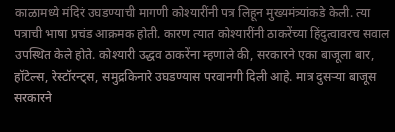काळामध्ये मंदिरं उघडण्याची मागणी कोश्यारींनी पत्र लिहून मुख्यमंत्र्यांकडे केली. त्या पत्राची भाषा प्रचंड आक्रमक होती. कारण त्यात कोश्यारींनी ठाकरेंच्या हिंदुत्वावरच सवाल उपस्थित केले होते. कोश्यारी उद्धव ठाकरेंना म्हणाले की, सरकारने एका बाजूला बार, हॉटेल्स, रेस्टॉरन्ट्स, समुद्रकिनारे उघडण्यास परवानगी दिली आहे. मात्र दुसऱ्या बाजूस सरकारने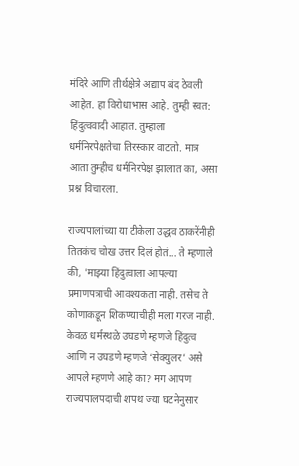मंदिरे आणि तीर्थक्षेत्रे अद्याप बंद ठेवली आहेत. हा विरोधाभास आहे. तुम्ही स्वत: हिंदुत्ववादी आहात. तुम्हाला धर्मनिरपेक्षतेचा तिरस्कार वाटतो. मात्र आता तुम्हीच धर्मनिरपेक्ष झालात का, असा प्रश्न विचारला.

राज्यपालांच्या या टीकेला उद्धव ठाकरेंनीही तितकंच चोख उत्तर दिलं होतं... ते म्हणाले की, 'माझ्या हिंदुत्वाला आपल्या प्रमाणपत्राची आवश्यकता नाही. तसेच ते कोणाकडून शिकण्याचीही मला गरज नाही. केवळ धर्मस्थळे उघडणे म्हणजे हिंदुत्व आणि न उघडणे म्हणजे ‘सेक्युलर’ असे आपले म्हणणे आहे का? मग आपण राज्यपालपदाची शपथ ज्या घटनेनुसार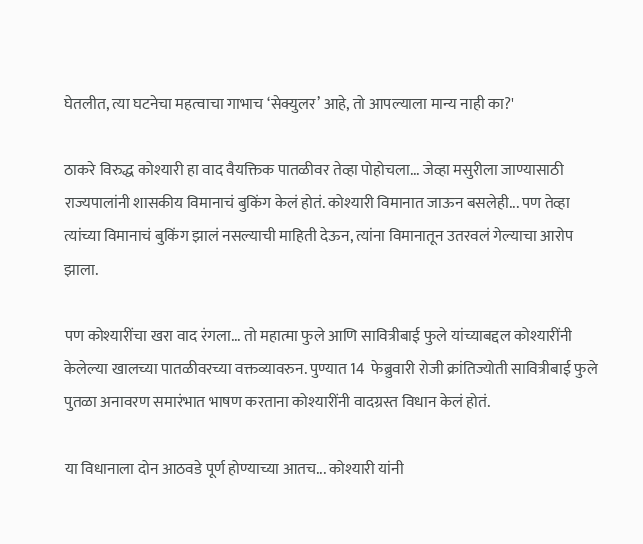घेतलीत, त्या घटनेचा महत्वाचा गाभाच ‘सेक्युलर’ आहे, तो आपल्याला मान्य नाही का?'

ठाकरे विरुद्ध कोश्यारी हा वाद वैयक्तिक पातळीवर तेव्हा पोहोचला... जेव्हा मसुरीला जाण्यासाठी राज्यपालांनी शासकीय विमानाचं बुकिंग केलं होतं. कोश्यारी विमानात जाऊन बसलेही... पण तेव्हा त्यांच्या विमानाचं बुकिंग झालं नसल्याची माहिती देऊन, त्यांना विमानातून उतरवलं गेल्याचा आरोप झाला.

पण कोश्यारींचा खरा वाद रंगला... तो महात्मा फुले आणि सावित्रीबाई फुले यांच्याबद्दल कोश्यारींनी केलेल्या खालच्या पातळीवरच्या वक्तव्यावरुन. पुण्यात 14  फेब्रुवारी रोजी क्रांतिज्योती सावित्रीबाई फुले पुतळा अनावरण समारंभात भाषण करताना कोश्यारींनी वादग्रस्त विधान केलं होतं.

या विधानाला दोन आठवडे पूर्ण होण्याच्या आतच... कोश्यारी यांनी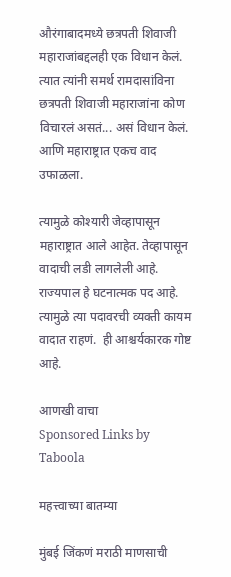औरंगाबादमध्ये छत्रपती शिवाजी महाराजांबद्दलही एक विधान केलं. त्यात त्यांनी समर्थ रामदासांविना छत्रपती शिवाजी महाराजांना कोण विचारलं असतं... असं विधान केलं. आणि महाराष्ट्रात एकच वाद उफाळला.

त्यामुळे कोश्यारी जेव्हापासून महाराष्ट्रात आले आहेत. तेव्हापासून वादाची लडी लागलेली आहे. राज्यपाल हे घटनात्मक पद आहे. त्यामुळे त्या पदावरची व्यक्ती कायम वादात राहणं.  ही आश्चर्यकारक गोष्ट आहे.

आणखी वाचा
Sponsored Links by Taboola

महत्त्वाच्या बातम्या

मुंबई जिंकणं मराठी माणसाची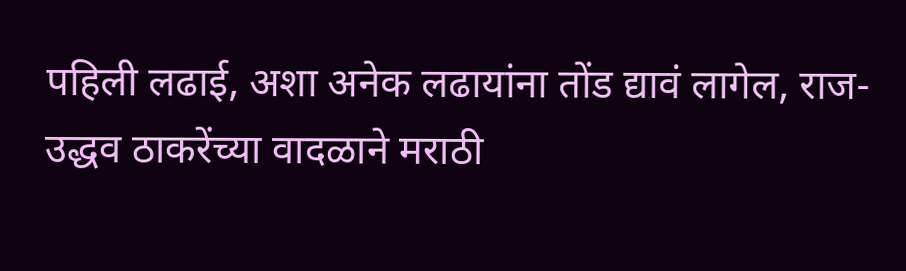पहिली लढाई, अशा अनेक लढायांना तोंड द्यावं लागेल, राज-उद्धव ठाकरेंच्या वादळाने मराठी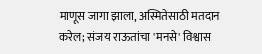माणूस जागा झाला, अस्मितेसाठी मतदान करेल; संजय राऊतांचा 'मनसे' विश्वास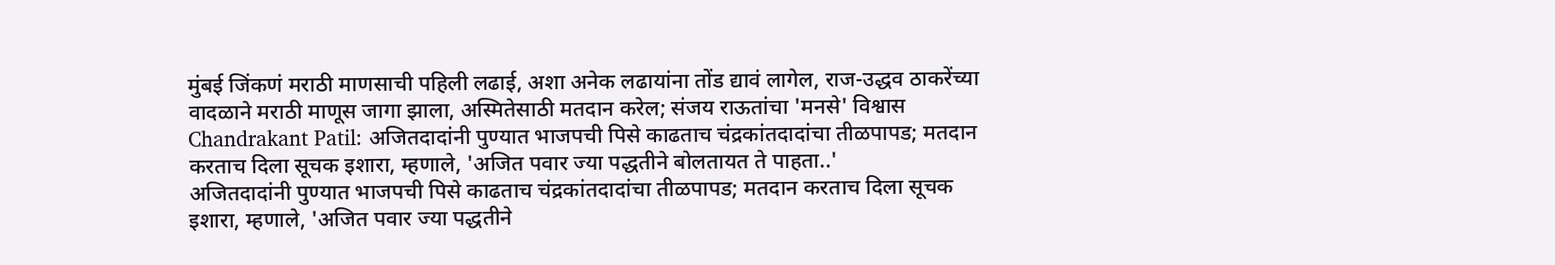मुंबई जिंकणं मराठी माणसाची पहिली लढाई, अशा अनेक लढायांना तोंड द्यावं लागेल, राज-उद्धव ठाकरेंच्या वादळाने मराठी माणूस जागा झाला, अस्मितेसाठी मतदान करेल; संजय राऊतांचा 'मनसे' विश्वास
Chandrakant Patil: अजितदादांनी पुण्यात भाजपची पिसे काढताच चंद्रकांतदादांचा तीळपापड; मतदान करताच दिला सूचक इशारा, म्हणाले, 'अजित पवार ज्या पद्धतीने बोलतायत ते पाहता..'
अजितदादांनी पुण्यात भाजपची पिसे काढताच चंद्रकांतदादांचा तीळपापड; मतदान करताच दिला सूचक इशारा, म्हणाले, 'अजित पवार ज्या पद्धतीने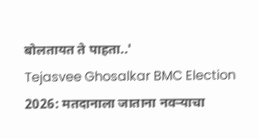बोलतायत ते पाहता..'
Tejasvee Ghosalkar BMC Election 2026: मतदानाला जाताना नवऱ्याचा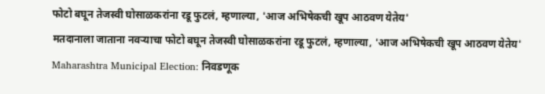फोटो बघून तेजस्वी घोसाळकरांना रडू फुटलं, म्हणाल्या, 'आज अभिषेकची खूप आठवण येतेय'
मतदानाला जाताना नवऱ्याचा फोटो बघून तेजस्वी घोसाळकरांना रडू फुटलं, म्हणाल्या, 'आज अभिषेकची खूप आठवण येतेय'
Maharashtra Municipal Election: निवडणूक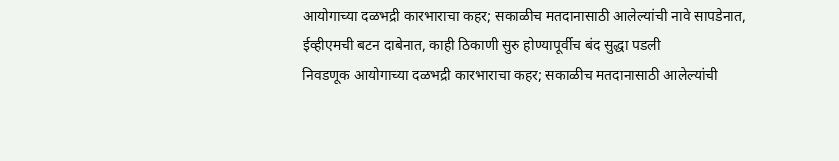आयोगाच्या दळभद्री कारभाराचा कहर; सकाळीच मतदानासाठी आलेल्यांची नावे सापडेनात, ईव्हीएमची बटन दाबेनात, काही ठिकाणी सुरु होण्यापूर्वीच बंद सुद्धा पडली
निवडणूक आयोगाच्या दळभद्री कारभाराचा कहर; सकाळीच मतदानासाठी आलेल्यांची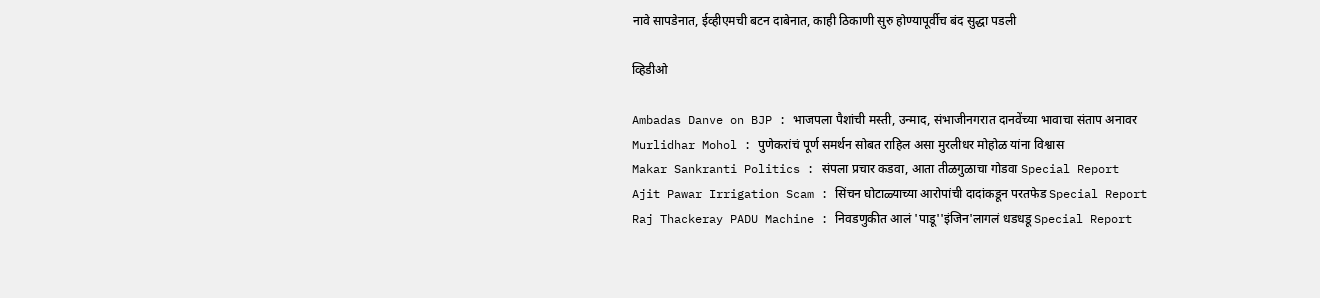नावे सापडेनात, ईव्हीएमची बटन दाबेनात, काही ठिकाणी सुरु होण्यापूर्वीच बंद सुद्धा पडली

व्हिडीओ

Ambadas Danve on BJP : भाजपला पैशांची मस्ती, उन्माद, संभाजीनगरात दानवेंच्या भावाचा संताप अनावर
Murlidhar Mohol : पुणेकरांचं पूर्ण समर्थन सोबत राहिल असा मुरलीधर मोहोळ यांना विश्वास
Makar Sankranti Politics : संपला प्रचार कडवा, आता तीळगुळाचा गोडवा Special Report
Ajit Pawar Irrigation Scam : सिंचन घोटाळ्याच्या आरोपांची दादांकडून परतफेड Special Report
Raj Thackeray PADU Machine : निवडणुकीत आलं 'पाडू''इंजिन'लागलं धडधडू Special Report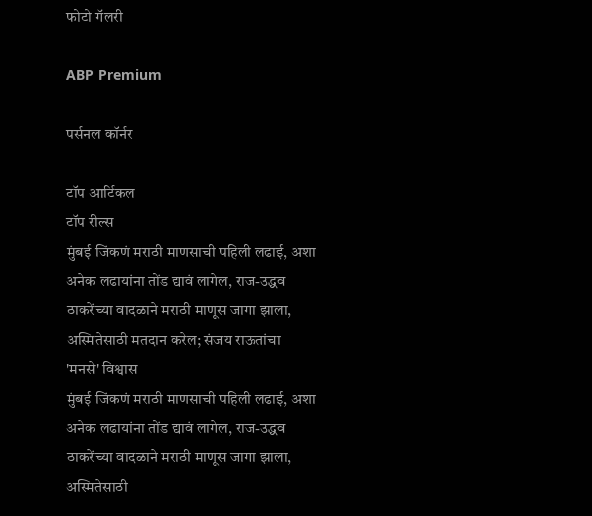फोटो गॅलरी

ABP Premium

पर्सनल कॉर्नर

टॉप आर्टिकल
टॉप रील्स
मुंबई जिंकणं मराठी माणसाची पहिली लढाई, अशा अनेक लढायांना तोंड द्यावं लागेल, राज-उद्धव ठाकरेंच्या वादळाने मराठी माणूस जागा झाला, अस्मितेसाठी मतदान करेल; संजय राऊतांचा 'मनसे' विश्वास
मुंबई जिंकणं मराठी माणसाची पहिली लढाई, अशा अनेक लढायांना तोंड द्यावं लागेल, राज-उद्धव ठाकरेंच्या वादळाने मराठी माणूस जागा झाला, अस्मितेसाठी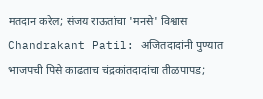मतदान करेल; संजय राऊतांचा 'मनसे' विश्वास
Chandrakant Patil: अजितदादांनी पुण्यात भाजपची पिसे काढताच चंद्रकांतदादांचा तीळपापड;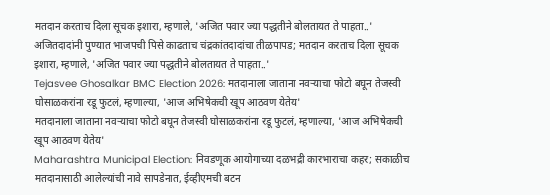मतदान करताच दिला सूचक इशारा, म्हणाले, 'अजित पवार ज्या पद्धतीने बोलतायत ते पाहता..'
अजितदादांनी पुण्यात भाजपची पिसे काढताच चंद्रकांतदादांचा तीळपापड; मतदान करताच दिला सूचक इशारा, म्हणाले, 'अजित पवार ज्या पद्धतीने बोलतायत ते पाहता..'
Tejasvee Ghosalkar BMC Election 2026: मतदानाला जाताना नवऱ्याचा फोटो बघून तेजस्वी घोसाळकरांना रडू फुटलं, म्हणाल्या, 'आज अभिषेकची खूप आठवण येतेय'
मतदानाला जाताना नवऱ्याचा फोटो बघून तेजस्वी घोसाळकरांना रडू फुटलं, म्हणाल्या, 'आज अभिषेकची खूप आठवण येतेय'
Maharashtra Municipal Election: निवडणूक आयोगाच्या दळभद्री कारभाराचा कहर; सकाळीच मतदानासाठी आलेल्यांची नावे सापडेनात, ईव्हीएमची बटन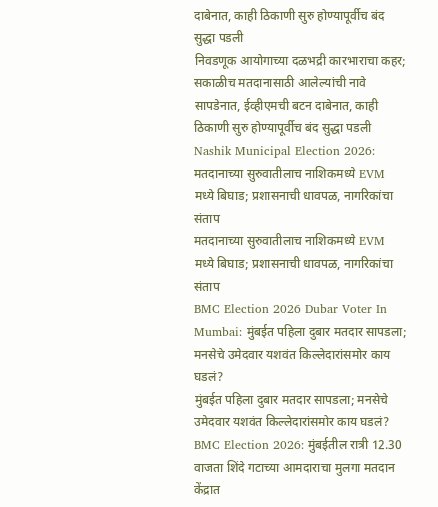दाबेनात, काही ठिकाणी सुरु होण्यापूर्वीच बंद सुद्धा पडली
निवडणूक आयोगाच्या दळभद्री कारभाराचा कहर; सकाळीच मतदानासाठी आलेल्यांची नावे सापडेनात, ईव्हीएमची बटन दाबेनात, काही ठिकाणी सुरु होण्यापूर्वीच बंद सुद्धा पडली
Nashik Municipal Election 2026: मतदानाच्या सुरुवातीलाच नाशिकमध्ये EVM मध्ये बिघाड; प्रशासनाची धावपळ, नागरिकांचा संताप
मतदानाच्या सुरुवातीलाच नाशिकमध्ये EVM मध्ये बिघाड; प्रशासनाची धावपळ, नागरिकांचा संताप
BMC Election 2026 Dubar Voter In Mumbai: मुंबईत पहिला दुबार मतदार सापडला; मनसेचे उमेदवार यशवंत किल्लेदारांसमोर काय घडलं?
मुंबईत पहिला दुबार मतदार सापडला; मनसेचे उमेदवार यशवंत किल्लेदारांसमोर काय घडलं?
BMC Election 2026: मुंबईतील रात्री 12.30 वाजता शिंदे गटाच्या आमदाराचा मुलगा मतदान केंद्रात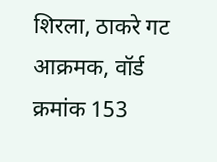शिरला, ठाकरे गट आक्रमक, वॉर्ड क्रमांक 153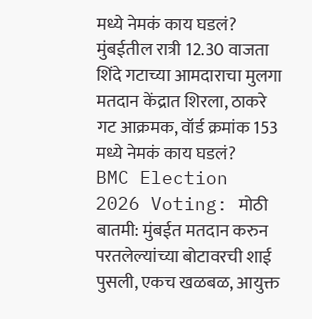मध्ये नेमकं काय घडलं?
मुंबईतील रात्री 12.30 वाजता शिंदे गटाच्या आमदाराचा मुलगा मतदान केंद्रात शिरला, ठाकरे गट आक्रमक, वॉर्ड क्रमांक 153 मध्ये नेमकं काय घडलं?
BMC Election 2026 Voting: मोठी बातमी: मुंबईत मतदान करुन परतलेल्यांच्या बोटावरची शाई पुसली, एकच खळबळ, आयुक्त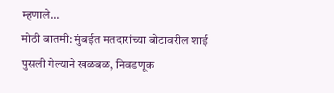म्हणाले...
मोठी बातमी: मुंबईत मतदारांच्या बोटावरील शाई पुसली गेल्याने खळबळ, निवडणूक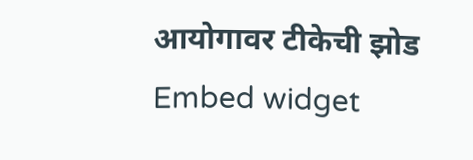आयोगावर टीकेची झोड
Embed widget